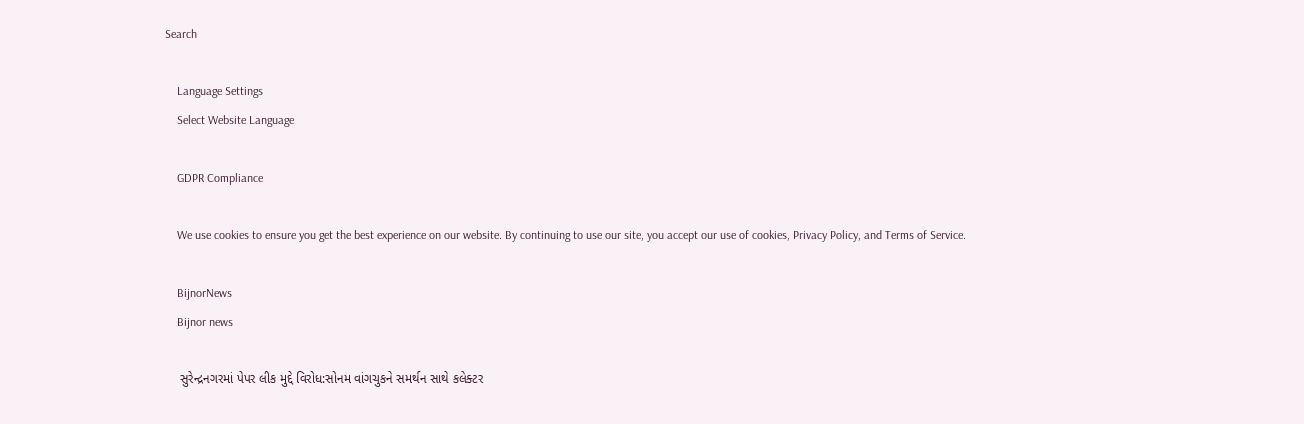Search

    Language Settings
    Select Website Language

    GDPR Compliance

    We use cookies to ensure you get the best experience on our website. By continuing to use our site, you accept our use of cookies, Privacy Policy, and Terms of Service.

    BijnorNews
    Bijnor news

    સુરેન્દ્રનગરમાં પેપર લીક મુદ્દે વિરોધ:સોનમ વાંગચુકને સમર્થન સાથે કલેક્ટર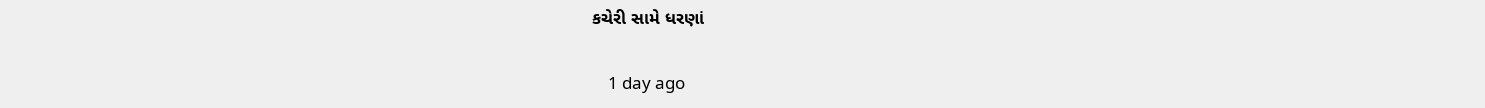કચેરી સામે ધરણાં

    1 day ago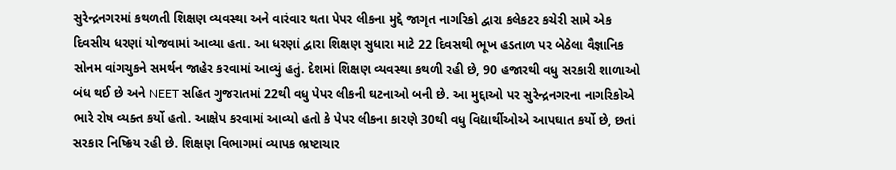સુરેન્દ્રનગરમાં કથળતી શિક્ષણ વ્યવસ્થા અને વારંવાર થતા પેપર લીકના મુદ્દે જાગૃત નાગરિકો દ્વારા કલેકટર કચેરી સામે એક દિવસીય ધરણાં યોજવામાં આવ્યા હતા. આ ધરણાં દ્વારા શિક્ષણ સુધારા માટે 22 દિવસથી ભૂખ હડતાળ પર બેઠેલા વૈજ્ઞાનિક સોનમ વાંગચુકને સમર્થન જાહેર કરવામાં આવ્યું હતું. દેશમાં શિક્ષણ વ્યવસ્થા કથળી રહી છે, 90 હજારથી વધુ સરકારી શાળાઓ બંધ થઈ છે અને NEET સહિત ગુજરાતમાં 22થી વધુ પેપર લીકની ઘટનાઓ બની છે. આ મુદ્દાઓ પર સુરેન્દ્રનગરના નાગરિકોએ ભારે રોષ વ્યક્ત કર્યો હતો. આક્ષેપ કરવામાં આવ્યો હતો કે પેપર લીકના કારણે 30થી વધુ વિદ્યાર્થીઓએ આપઘાત કર્યો છે, છતાં સરકાર નિષ્ક્રિય રહી છે. શિક્ષણ વિભાગમાં વ્યાપક ભ્રષ્ટાચાર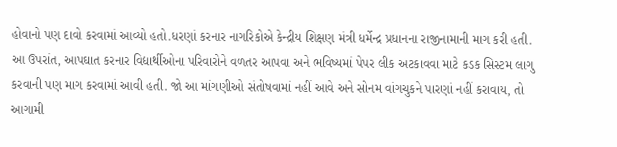હોવાનો પણ દાવો કરવામાં આવ્યો હતો.ધરણાં કરનાર નાગરિકોએ કેન્દ્રીય શિક્ષણ મંત્રી ધર્મેન્દ્ર પ્રધાનના રાજીનામાની માગ કરી હતી. આ ઉપરાંત, આપઘાત કરનાર વિદ્યાર્થીઓના પરિવારોને વળતર આપવા અને ભવિષ્યમાં પેપર લીક અટકાવવા માટે કડક સિસ્ટમ લાગુ કરવાની પણ માગ કરવામાં આવી હતી. જો આ માંગણીઓ સંતોષવામાં નહીં આવે અને સોનમ વાંગચુકને પારણાં નહીં કરાવાય, તો આગામી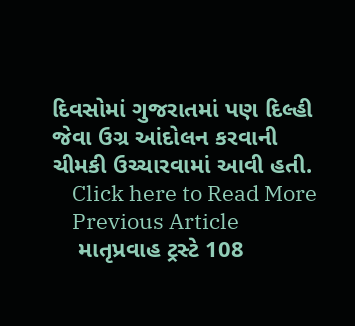દિવસોમાં ગુજરાતમાં પણ દિલ્હી જેવા ઉગ્ર આંદોલન કરવાની ચીમકી ઉચ્ચારવામાં આવી હતી.
    Click here to Read More
    Previous Article
    માતૃપ્રવાહ ટ્રસ્ટે 108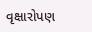વૃક્ષારોપણ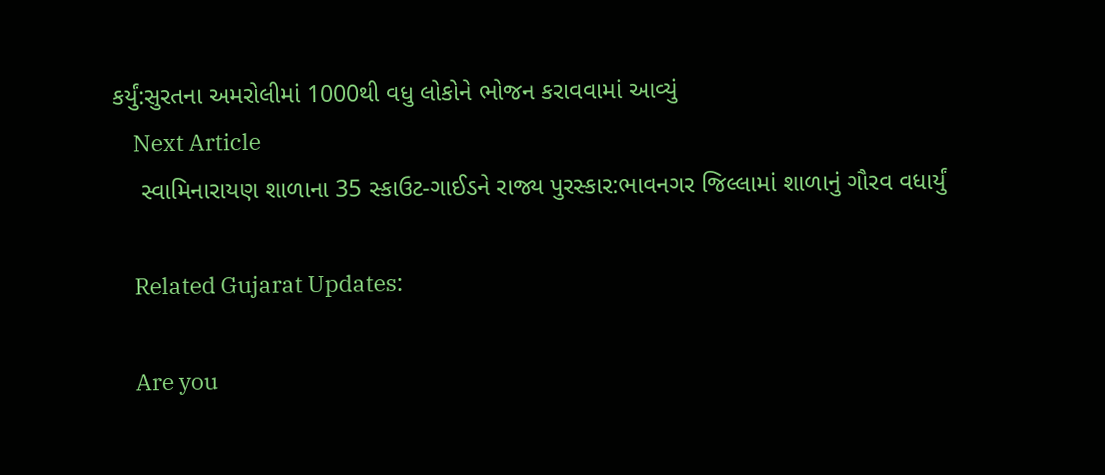કર્યું:સુરતના અમરોલીમાં 1000થી વધુ લોકોને ભોજન કરાવવામાં આવ્યું
    Next Article
    સ્વામિનારાયણ શાળાના 35 સ્કાઉટ-ગાઈડને રાજ્ય પુરસ્કાર:ભાવનગર જિલ્લામાં શાળાનું ગૌરવ વધાર્યું

    Related Gujarat Updates:

    Are you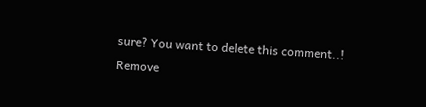sure? You want to delete this comment..! Remove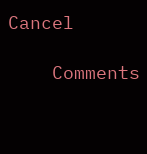Cancel

    Comments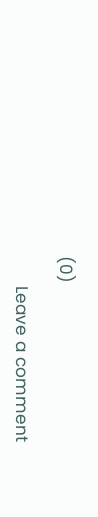(0)

      Leave a comment